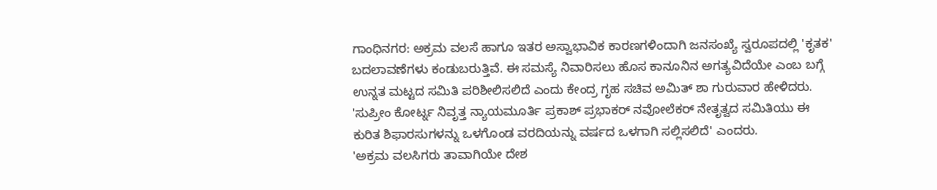ಗಾಂಧಿನಗರ: ಅಕ್ರಮ ವಲಸೆ ಹಾಗೂ ಇತರ ಅಸ್ವಾಭಾವಿಕ ಕಾರಣಗಳಿಂದಾಗಿ ಜನಸಂಖ್ಯೆ ಸ್ವರೂಪದಲ್ಲಿ 'ಕೃತಕ' ಬದಲಾವಣೆಗಳು ಕಂಡುಬರುತ್ತಿವೆ. ಈ ಸಮಸ್ಯೆ ನಿವಾರಿಸಲು ಹೊಸ ಕಾನೂನಿನ ಅಗತ್ಯವಿದೆಯೇ ಎಂಬ ಬಗ್ಗೆ ಉನ್ನತ ಮಟ್ಟದ ಸಮಿತಿ ಪರಿಶೀಲಿಸಲಿದೆ ಎಂದು ಕೇಂದ್ರ ಗೃಹ ಸಚಿವ ಅಮಿತ್ ಶಾ ಗುರುವಾರ ಹೇಳಿದರು.
'ಸುಪ್ರೀಂ ಕೋರ್ಟ್ನ ನಿವೃತ್ತ ನ್ಯಾಯಮೂರ್ತಿ ಪ್ರಕಾಶ್ ಪ್ರಭಾಕರ್ ನವೋಲೆಕರ್ ನೇತೃತ್ವದ ಸಮಿತಿಯು ಈ ಕುರಿತ ಶಿಫಾರಸುಗಳನ್ನು ಒಳಗೊಂಡ ವರದಿಯನ್ನು ವರ್ಷದ ಒಳಗಾಗಿ ಸಲ್ಲಿಸಲಿದೆ' ಎಂದರು.
'ಅಕ್ರಮ ವಲಸಿಗರು ತಾವಾಗಿಯೇ ದೇಶ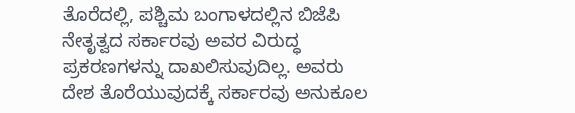ತೊರೆದಲ್ಲಿ, ಪಶ್ಚಿಮ ಬಂಗಾಳದಲ್ಲಿನ ಬಿಜೆಪಿ ನೇತೃತ್ವದ ಸರ್ಕಾರವು ಅವರ ವಿರುದ್ಧ ಪ್ರಕರಣಗಳನ್ನು ದಾಖಲಿಸುವುದಿಲ್ಲ. ಅವರು ದೇಶ ತೊರೆಯುವುದಕ್ಕೆ ಸರ್ಕಾರವು ಅನುಕೂಲ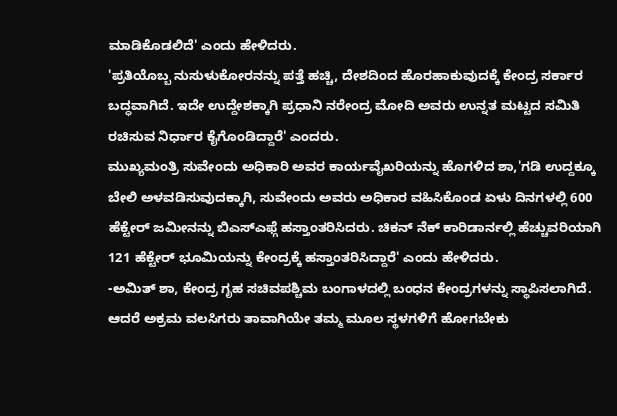ಮಾಡಿಕೊಡಲಿದೆ' ಎಂದು ಹೇಳಿದರು.
'ಪ್ರತಿಯೊಬ್ಬ ನುಸುಳುಕೋರನನ್ನು ಪತ್ತೆ ಹಚ್ಚಿ, ದೇಶದಿಂದ ಹೊರಹಾಕುವುದಕ್ಕೆ ಕೇಂದ್ರ ಸರ್ಕಾರ ಬದ್ಧವಾಗಿದೆ. ಇದೇ ಉದ್ದೇಶಕ್ಕಾಗಿ ಪ್ರಧಾನಿ ನರೇಂದ್ರ ಮೋದಿ ಅವರು ಉನ್ನತ ಮಟ್ಟದ ಸಮಿತಿ ರಚಿಸುವ ನಿರ್ಧಾರ ಕೈಗೊಂಡಿದ್ದಾರೆ' ಎಂದರು.
ಮುಖ್ಯಮಂತ್ರಿ ಸುವೇಂದು ಅಧಿಕಾರಿ ಅವರ ಕಾರ್ಯವೈಖರಿಯನ್ನು ಹೊಗಳಿದ ಶಾ,'ಗಡಿ ಉದ್ದಕ್ಕೂ ಬೇಲಿ ಅಳವಡಿಸುವುದಕ್ಕಾಗಿ, ಸುವೇಂದು ಅವರು ಅಧಿಕಾರ ವಹಿಸಿಕೊಂಡ ಏಳು ದಿನಗಳಲ್ಲಿ 600 ಹೆಕ್ಟೇರ್ ಜಮೀನನ್ನು ಬಿಎಸ್ಎಫ್ಗೆ ಹಸ್ತಾಂತರಿಸಿದರು. ಚಿಕನ್ ನೆಕ್ ಕಾರಿಡಾರ್ನಲ್ಲಿ ಹೆಚ್ಚುವರಿಯಾಗಿ 121 ಹೆಕ್ಟೇರ್ ಭೂಮಿಯನ್ನು ಕೇಂದ್ರಕ್ಕೆ ಹಸ್ತಾಂತರಿಸಿದ್ದಾರೆ' ಎಂದು ಹೇಳಿದರು.
-ಅಮಿತ್ ಶಾ, ಕೇಂದ್ರ ಗೃಹ ಸಚಿವಪಶ್ಚಿಮ ಬಂಗಾಳದಲ್ಲಿ ಬಂಧನ ಕೇಂದ್ರಗಳನ್ನು ಸ್ಥಾಪಿಸಲಾಗಿದೆ. ಆದರೆ ಅಕ್ರಮ ವಲಸಿಗರು ತಾವಾಗಿಯೇ ತಮ್ಮ ಮೂಲ ಸ್ಥಳಗಳಿಗೆ ಹೋಗಬೇಕು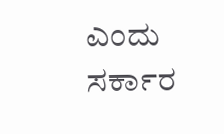ಎಂದು ಸರ್ಕಾರ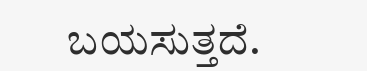ಬಯಸುತ್ತದೆ.